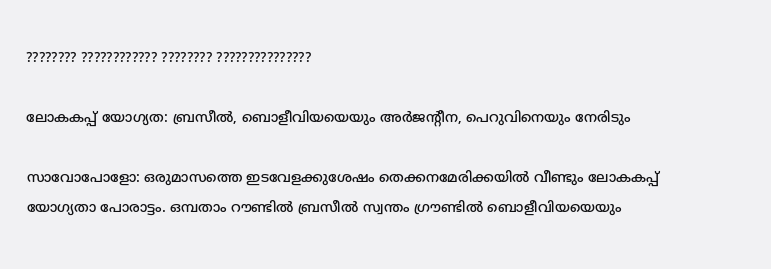???????? ???????????? ???????? ???????????????

ലോകകപ്പ് യോഗ്യത: ബ്രസീല്‍, ബൊളീവിയയെയും അര്‍ജന്‍റീന, പെറുവിനെയും നേരിടും

സാവോപോളോ: ഒരുമാസത്തെ ഇടവേളക്കുശേഷം തെക്കനമേരിക്കയില്‍ വീണ്ടും ലോകകപ്പ് യോഗ്യതാ പോരാട്ടം. ഒമ്പതാം റൗണ്ടില്‍ ബ്രസീല്‍ സ്വന്തം ഗ്രൗണ്ടില്‍ ബൊളീവിയയെയും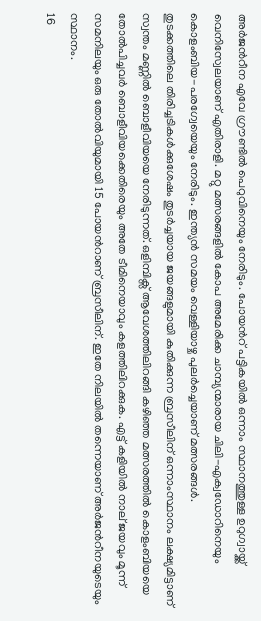അര്‍ജന്‍റീന എവേ ഗ്രൗണ്ടില്‍ പെറുവിനെയും നേരിടും. പോയന്‍റ് പട്ടികയില്‍ ഒന്നാം സ്ഥാനത്തുള്ള ഉറുഗ്വായ്ക്ക് വെനിസ്വേലയാണ് എതിരാളി. മറ്റു മത്സരങ്ങളില്‍ കോപ അമേരിക്ക ചാമ്പ്യന്മാരായ ചിലി-എക്വഡോറിനെയും കൊളംബിയ-പരഗ്വേയെയും നേരിടും. ഇന്ത്യന്‍ സമയം വെള്ളിയാഴ്ച പുലര്‍ച്ചെയാണ് മത്സരങ്ങള്‍.
തുടക്കത്തിലെ തിരിച്ചടികള്‍ക്കുശേഷം തുടര്‍ച്ചയായ ജയങ്ങളുമായി കുതിക്കുന്ന ബ്രസീലിന് ഒന്നാംസ്ഥാനം ലക്ഷ്യമിട്ടാണ് സ്വന്തം മണ്ണില്‍ ബൊളീവിയയെ നേരിടുന്നത്. ഒളിമ്പിക്സ് ആവേശത്തിലിറങ്ങി കഴിഞ്ഞ മത്സരത്തില്‍ കൊളംബിയയെ തോല്‍പിച്ചവര്‍ ബൊളീവിയക്കെതിരെയും അതേ ടീമിനെയാവും കളത്തിലിറക്കുക. എട്ട് കളിയില്‍ നാല് ജയവും മൂന്ന് സമനിലയും ഒരു തോല്‍വിയുമായി 15 പോയന്‍റാണ് ബ്രസീലിന്. ഇതേ നിലയില്‍ തന്നെയാണ് അര്‍ജന്‍റീനയുടെയും സ്ഥാനം.
16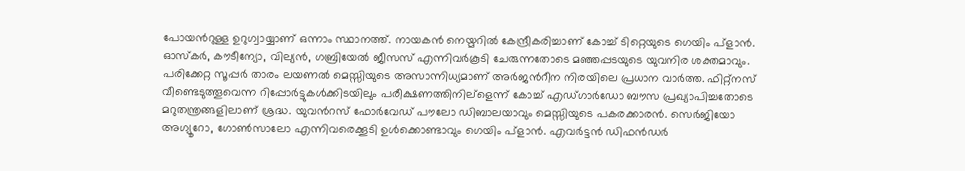പോയന്‍റുള്ള ഉറുഗ്വായ്യാണ് ഒന്നാം സ്ഥാനത്ത്. നായകന്‍ നെയ്മറില്‍ കേന്ദ്രീകരിച്ചാണ് കോച്ച് ടിറ്റെയുടെ ഗെയിം പ്ളാന്‍. ഓസ്കര്‍, കൗടീന്യോ, വില്യന്‍, ഗബ്രിയേല്‍ ജീസസ് എന്നിവര്‍കൂടി ചേരുന്നതോടെ മഞ്ഞപ്പടയുടെ യുവനിര ശക്തമാവും.
പരിക്കേറ്റ സൂപ്പര്‍ താരം ലയണല്‍ മെസ്സിയുടെ അസാന്നിധ്യമാണ് അര്‍ജന്‍റീന നിരയിലെ പ്രധാന വാര്‍ത്ത. ഫിറ്റ്നസ് വീണ്ടെടുത്തൂവെന്ന റിപ്പോര്‍ട്ടുകള്‍ക്കിടയിലും പരീക്ഷണത്തിനില്ളെന്ന് കോച്ച് എഡ്ഗാര്‍ഡോ ബൗസ പ്രഖ്യാപിച്ചതോടെ മറുതന്ത്രങ്ങളിലാണ് ശ്രദ്ധ. യുവന്‍റസ് ഫോര്‍വേഡ് പൗലോ ഡിബാലയാവും മെസ്സിയുടെ പകരക്കാരന്‍. സെര്‍ജിയോ അഗ്യൂറോ, ഗോണ്‍സാലോ എന്നിവരെക്കൂടി ഉള്‍ക്കൊണ്ടാവും ഗെയിം പ്ളാന്‍. എവര്‍ട്ടന്‍ ഡിഫന്‍ഡര്‍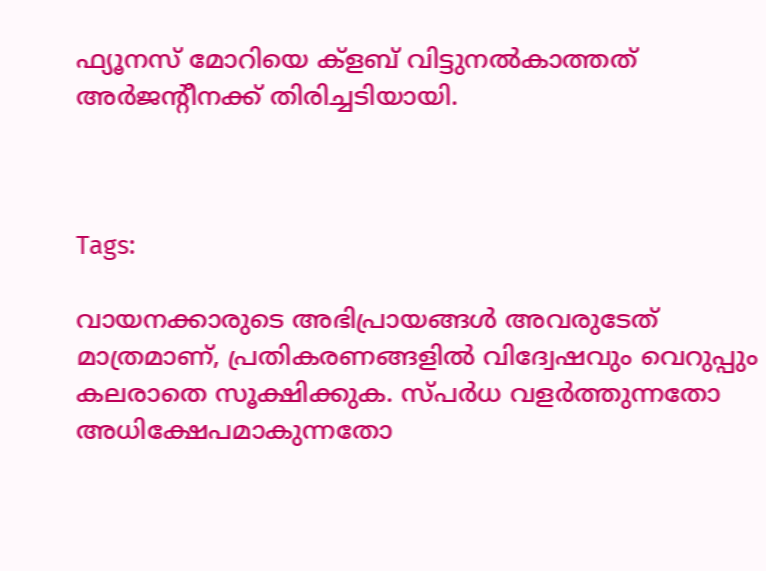ഫ്യൂനസ് മോറിയെ ക്ളബ് വിട്ടുനല്‍കാത്തത് അര്‍ജന്‍റീനക്ക് തിരിച്ചടിയായി.



Tags:

വായനക്കാരുടെ അഭിപ്രായങ്ങള്‍ അവരുടേത് മാത്രമാണ്, പ്രതികരണങ്ങളിൽ വിദ്വേഷവും വെറുപ്പും കലരാതെ സൂക്ഷിക്കുക. സ്പർധ വളർത്തുന്നതോ അധിക്ഷേപമാകുന്നതോ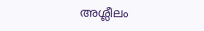അശ്ലീലം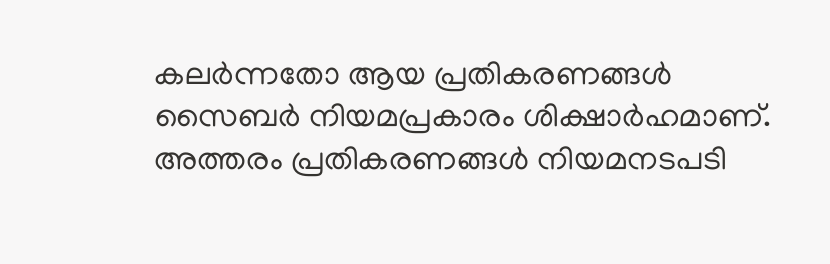കലർന്നതോ ആയ പ്രതികരണങ്ങൾ സൈബർ നിയമപ്രകാരം ശിക്ഷാർഹമാണ്. അത്തരം പ്രതികരണങ്ങൾ നിയമനടപടി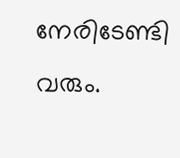നേരിടേണ്ടി വരും.